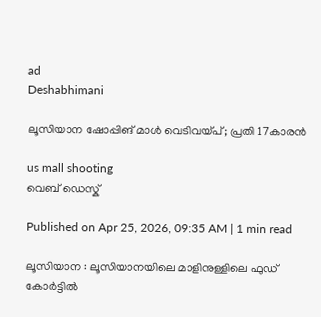ad
Deshabhimani

ലൂസിയാന ഷോപ്പിങ് മാൾ വെടിവയ്പ്; പ്രതി 17കാരൻ

us mall shooting
വെബ് ഡെസ്ക്

Published on Apr 25, 2026, 09:35 AM | 1 min read

ലൂസിയാന : ലൂസിയാനയിലെ മാളിനുള്ളിലെ ഫുഡ് കോർട്ടിൽ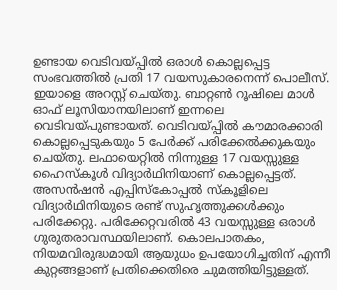ഉണ്ടായ വെടിവയ്പ്പിൽ ഒരാൾ കൊല്ലപ്പെട്ട സംഭവത്തിൽ പ്രതി 17 വയസുകാരനെന്ന് പൊലീസ്. ഇയാളെ അറസ്റ്റ് ചെയ്തു. ബാറ്റൺ റൂഷിലെ മാൾ ഓഫ് ലൂസിയാനയിലാണ് ഇന്നലെ വെടിവയ്പുണ്ടായത്. വെടിവയ്പ്പിൽ കൗമാരക്കാരി കൊല്ലപ്പെടുകയും 5 പേർക്ക് പരിക്കേൽക്കുകയും ചെയ്തു. ലഫായെറ്റിൽ നിന്നുള്ള 17 വയസ്സുള്ള ഹൈസ്കൂൾ വിദ്യാർഥിനിയാണ് കൊല്ലപ്പെട്ടത്. അസൻഷൻ എപ്പിസ്കോപ്പൽ സ്കൂളിലെ വിദ്യാർഥിനിയുടെ രണ്ട് സുഹൃത്തുക്കൾക്കും പരിക്കേറ്റു. പരിക്കേറ്റവരിൽ 43 വയസ്സുള്ള ഒരാൾ ഗുരുതരാവസ്ഥയിലാണ്. കൊലപാതകം, നിയമവിരുദ്ധമായി ആയുധം ഉപയോഗിച്ചതിന് എന്നീ കുറ്റങ്ങളാണ് പ്രതിക്കെതിരെ ചുമത്തിയിട്ടുള്ളത്.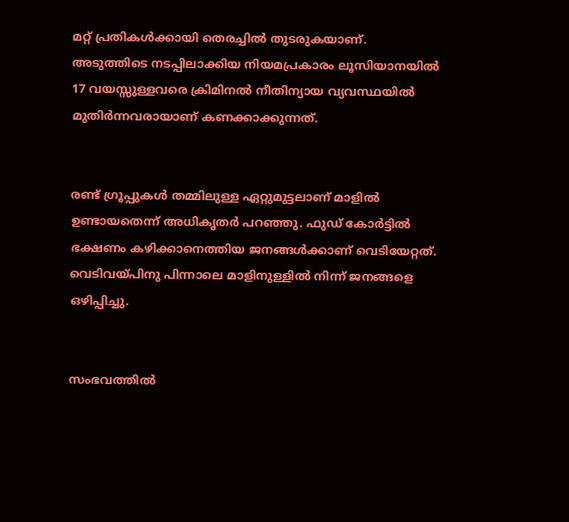മറ്റ് പ്രതികൾക്കായി തെരച്ചിൽ തുടരുകയാണ്. അടുത്തിടെ നടപ്പിലാക്കിയ നിയമപ്രകാരം ലൂസിയാനയിൽ 17 വയസ്സുള്ളവരെ ക്രിമിനൽ നീതിന്യായ വ്യവസ്ഥയിൽ മുതിർന്നവരായാണ് കണക്കാക്കുന്നത്.


രണ്ട് ഗ്രൂപ്പുകൾ തമ്മിലുള്ള ഏറ്റുമുട്ടലാണ് മാളിൽ ഉണ്ടായതെന്ന് അധികൃതർ പറഞ്ഞു. ഫുഡ് കോർട്ടിൽ ഭക്ഷണം കഴിക്കാനെത്തിയ ജനങ്ങൾക്കാണ് വെടിയേറ്റത്. വെടിവയ്പിനു പിന്നാലെ മാളിനുള്ളിൽ നിന്ന് ജനങ്ങളെ ഒഴിപ്പിച്ചു.


സംഭവത്തിൽ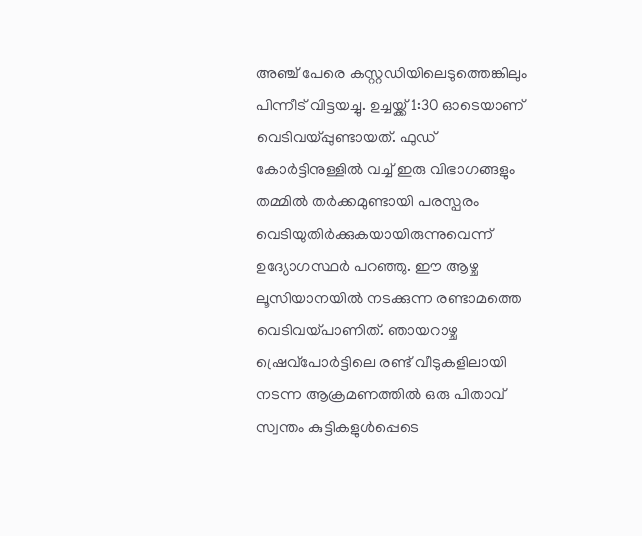അഞ്ച് പേരെ കസ്റ്റഡിയിലെടുത്തെങ്കിലും പിന്നീട് വിട്ടയച്ചു. ഉച്ചയ്ക്ക് 1:30 ഓടെയാണ് വെടിവയ്പ്പുണ്ടായത്. ഫുഡ് കോർട്ടിനുള്ളിൽ വച്ച് ഇരു വിഭാഗങ്ങളും തമ്മിൽ തർക്കമുണ്ടായി പരസ്പരം വെടിയുതിർക്കുകയായിരുന്നുവെന്ന് ഉദ്യോഗസ്ഥർ പറഞ്ഞു. ഈ ആഴ്ച ലൂസിയാനയിൽ നടക്കുന്ന രണ്ടാമത്തെ വെടിവയ്പാണിത്. ഞായറാഴ്ച ഷ്രെവ്‌പോർട്ടിലെ രണ്ട് വീടുകളിലായി നടന്ന ആക്രമണത്തിൽ ഒരു പിതാവ് സ്വന്തം കുട്ടികളുൾപ്പെടെ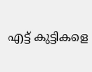എട്ട് കുട്ടികളെ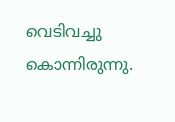വെടിവച്ചു കൊന്നിരുന്നു.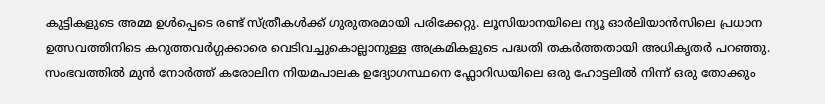കുട്ടികളുടെ അമ്മ ഉൾപ്പെടെ രണ്ട് സ്ത്രീകൾക്ക് ഗുരുതരമായി പരിക്കേറ്റു. ലൂസിയാനയിലെ ന്യൂ ഓർലിയാൻസിലെ പ്രധാന ഉത്സവത്തിനിടെ കറുത്തവർഗ്ഗക്കാരെ വെടിവച്ചുകൊല്ലാനുള്ള അക്രമികളുടെ പദ്ധതി തകർത്തതായി അധികൃതർ പറഞ്ഞു. സംഭവത്തിൽ മുൻ നോർത്ത് കരോലിന നിയമപാലക ഉദ്യോഗസ്ഥനെ ഫ്ലോറിഡയിലെ ഒരു ഹോട്ടലിൽ നിന്ന് ഒരു തോക്കും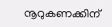നൂറുകണക്കിന്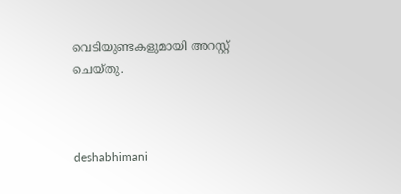വെടിയുണ്ടകളുമായി അറസ്റ്റ് ചെയ്തു.



deshabhimani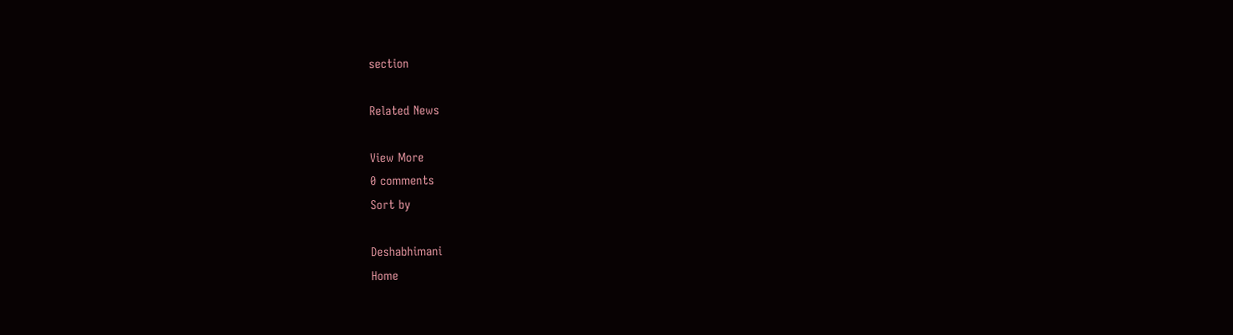section

Related News

View More
0 comments
Sort by

Deshabhimani
Home